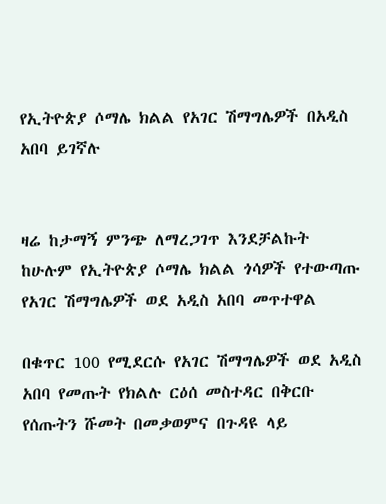የኢትዮጵያ ሶማሌ ክልል የአገር ሽማግሌዎች በአዲስ አበባ ይገኛሉ


ዛሬ ከታማኝ ምንጭ ለማረጋገጥ እንደቻልኩት ከሁሉም የኢትዮጵያ ሶማሌ ክልል ጎሳዎች የተውጣጡ የአገር ሽማግሌዎች ወደ አዲስ አበባ መጥተዋል

በቁጥር 100 የሚደርሱ የአገር ሽማግሌዎች ወደ አዲስ አበባ የመጡት የክልሉ ርዕሰ መስተዳር በቅርቡ የሰጡትን ሹመት በመቃወምና በጉዳዩ ላይ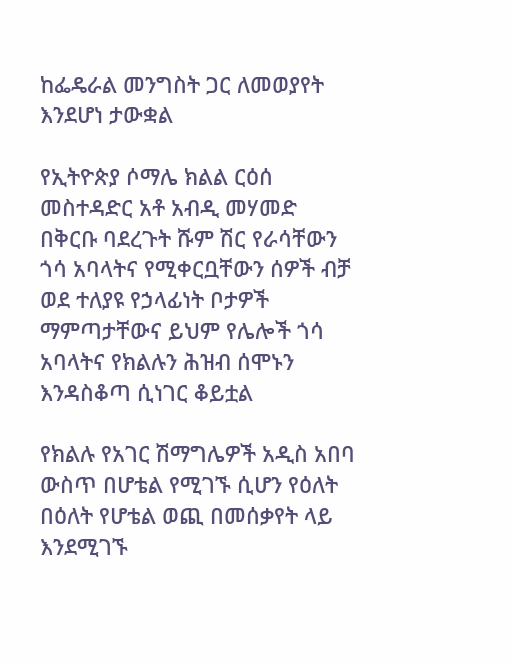ከፌዴራል መንግስት ጋር ለመወያየት እንደሆነ ታውቋል

የኢትዮጵያ ሶማሌ ክልል ርዕሰ መስተዳድር አቶ አብዲ መሃመድ በቅርቡ ባደረጉት ሹም ሽር የራሳቸውን ጎሳ አባላትና የሚቀርቧቸውን ሰዎች ብቻ ወደ ተለያዩ የኃላፊነት ቦታዎች ማምጣታቸውና ይህም የሌሎች ጎሳ አባላትና የክልሉን ሕዝብ ሰሞኑን እንዳስቆጣ ሲነገር ቆይቷል

የክልሉ የአገር ሽማግሌዎች አዲስ አበባ ውስጥ በሆቴል የሚገኙ ሲሆን የዕለት በዕለት የሆቴል ወጪ በመሰቃየት ላይ እንደሚገኙ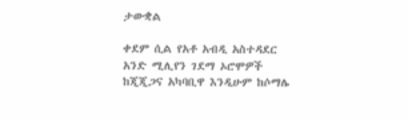ታውቋል

ቀደም ሲል የአቶ አብዲ አስተዳደር አንድ ሚሊየን ገደማ ኦሮሞዎች ከጂጂጋና አካባቢዋ እንዲሁም ከሶማሌ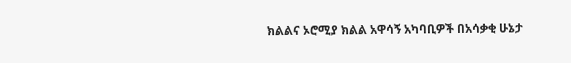ክልልና ኦሮሚያ ክልል አዋሳኝ አካባቢዎች በአሳቃቂ ሁኔታ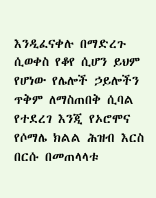እንዲፈናቀሉ በማድረጉ ሲወቀስ የቆየ ሲሆን ይህም የሆነው የሌሎች ኃይሎችን ጥቅም ለማስጠበቅ ሲባል የተደረገ እንጂ የኦሮሞና የሶማሌ ክልል ሕዝብ እርስ በርሱ በመጠላላቱ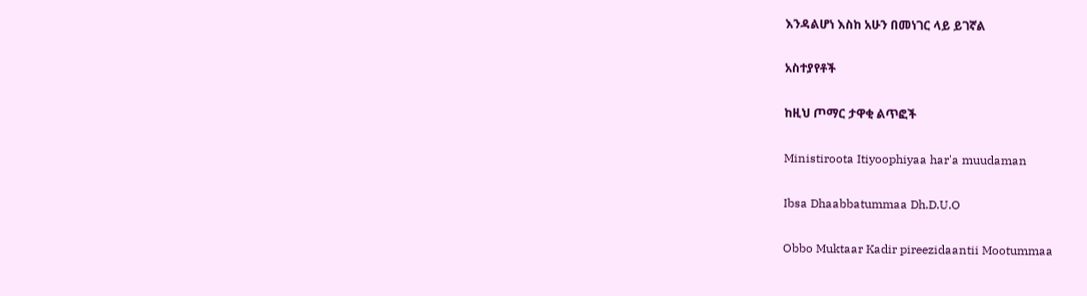እንዳልሆነ እስከ አሁን በመነገር ላይ ይገኛል

አስተያየቶች

ከዚህ ጦማር ታዋቂ ልጥፎች

Ministiroota Itiyoophiyaa har'a muudaman

Ibsa Dhaabbatummaa Dh.D.U.O

Obbo Muktaar Kadir pireezidaantii Mootummaa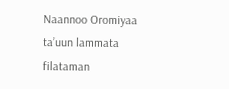Naannoo Oromiyaa ta’uun lammata filataman